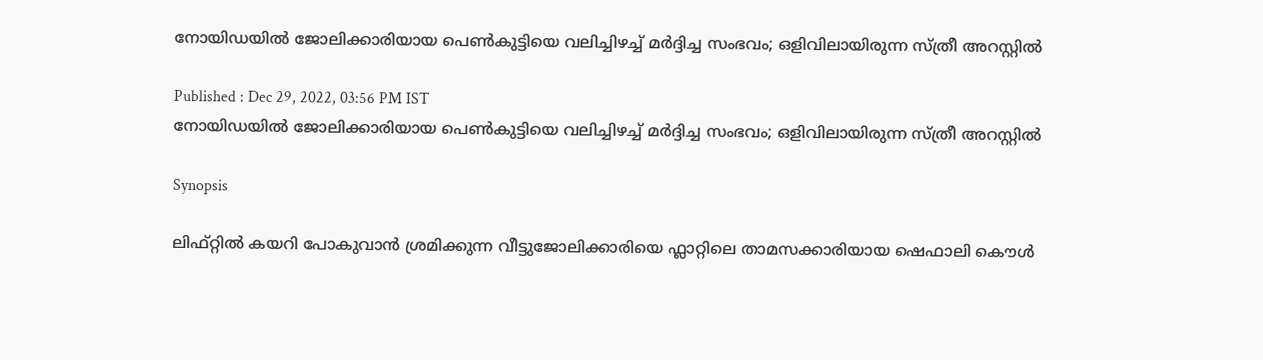നോയിഡയിൽ ജോലിക്കാരിയായ പെൺകുട്ടിയെ വലിച്ചിഴച്ച് മർദ്ദിച്ച സംഭവം; ഒളിവിലായിരുന്ന സ്ത്രീ അറസ്റ്റിൽ

Published : Dec 29, 2022, 03:56 PM IST
നോയിഡയിൽ ജോലിക്കാരിയായ പെൺകുട്ടിയെ വലിച്ചിഴച്ച് മർദ്ദിച്ച സംഭവം; ഒളിവിലായിരുന്ന സ്ത്രീ അറസ്റ്റിൽ

Synopsis

ലിഫ്റ്റിൽ കയറി പോകുവാൻ ശ്രമിക്കുന്ന വീട്ടുജോലിക്കാരിയെ ഫ്ലാറ്റിലെ താമസക്കാരിയായ ഷെഫാലി കൌൾ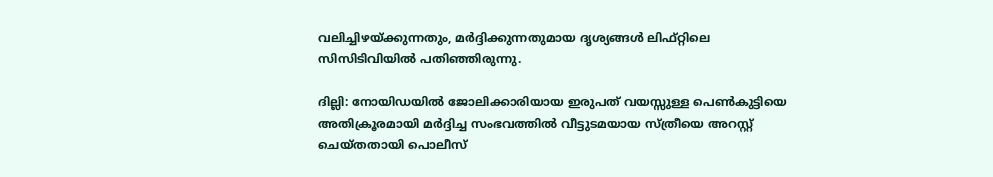വലിച്ചിഴയ്ക്കുന്നതും, മർദ്ദിക്കുന്നതുമായ ദൃശ്യങ്ങൾ ലിഫ്റ്റിലെ സിസിടിവിയിൽ പതിഞ്ഞിരുന്നു.

ദില്ലി: നോയിഡയിൽ ജോലിക്കാരിയായ ഇരുപത് വയസ്സുള്ള പെൺകുട്ടിയെ അതിക്രൂരമായി മർദ്ദിച്ച സംഭവത്തിൽ വീട്ടുടമയായ സ്ത്രീയെ അറസ്റ്റ് ചെയ്തതായി പൊലീസ്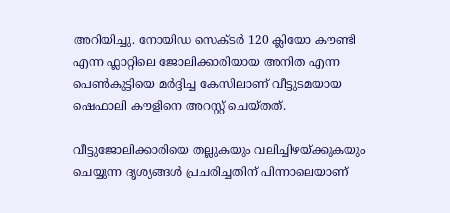അറിയിച്ചു. നോയിഡ സെക്ടർ 120 ക്ലിയോ കൗണ്ടി എന്ന ഫ്ലാറ്റിലെ ജോലിക്കാരിയായ അനിത എന്ന പെൺകുട്ടിയെ മർദ്ദിച്ച കേസിലാണ് വീട്ടുടമയായ ഷെഫാലി കൗളിനെ അറസ്റ്റ് ചെയ്തത്.

വീട്ടുജോലിക്കാരിയെ തല്ലുകയും വലിച്ചിഴയ്ക്കുകയും ചെയ്യുന്ന ദൃശ്യങ്ങൾ പ്രചരിച്ചതിന് പിന്നാലെയാണ്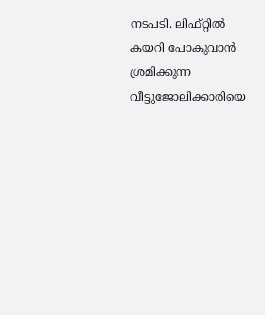നടപടി. ലിഫ്റ്റിൽ കയറി പോകുവാൻ ശ്രമിക്കുന്ന വീട്ടുജോലിക്കാരിയെ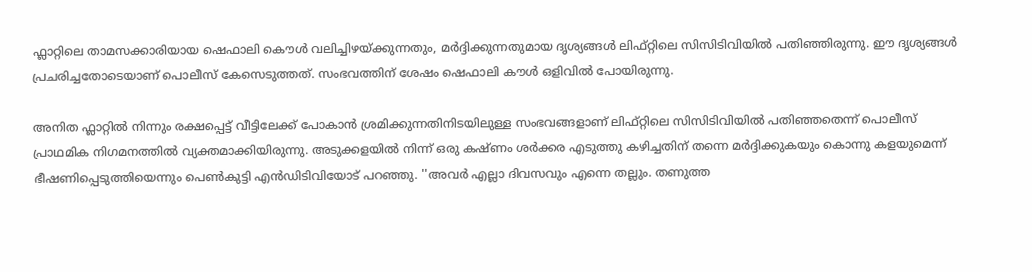ഫ്ലാറ്റിലെ താമസക്കാരിയായ ഷെഫാലി കൌൾ വലിച്ചിഴയ്ക്കുന്നതും, മർദ്ദിക്കുന്നതുമായ ദൃശ്യങ്ങൾ ലിഫ്റ്റിലെ സിസിടിവിയിൽ പതിഞ്ഞിരുന്നു. ഈ ദൃശ്യങ്ങൾ പ്രചരിച്ചതോടെയാണ് പൊലീസ് കേസെടുത്തത്. സംഭവത്തിന് ശേഷം ഷെഫാലി കൗൾ ഒളിവിൽ പോയിരുന്നു.

അനിത ഫ്ലാറ്റിൽ നിന്നും രക്ഷപ്പെട്ട് വീട്ടിലേക്ക് പോകാൻ ശ്രമിക്കുന്നതിനിടയിലുള്ള സംഭവങ്ങളാണ് ലിഫ്റ്റിലെ സിസിടിവിയിൽ പതിഞ്ഞതെന്ന് പൊലീസ് പ്രാഥമിക നിഗമനത്തിൽ വ്യക്തമാക്കിയിരുന്നു. അടുക്കളയിൽ നിന്ന് ഒരു കഷ്ണം ശർക്കര എടുത്തു കഴിച്ചതിന് തന്നെ മർദ്ദിക്കുകയും കൊന്നു കളയുമെന്ന് ഭീഷണിപ്പെടുത്തിയെന്നും പെൺകുട്ടി എൻഡിടിവിയോട് പറഞ്ഞു. ''അവർ എല്ലാ ദിവസവും എന്നെ തല്ലും. തണുത്ത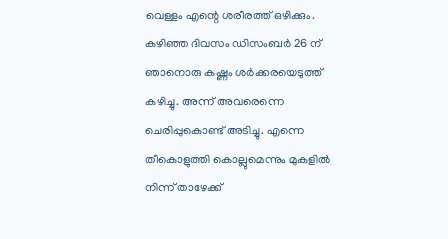വെള്ളം എന്റെ ശരീരത്ത് ഒഴിക്കും. കഴിഞ്ഞ ദിവസം ഡിസംബർ 26 ന് ഞാനൊരു കഷ്ണം ശർക്കരയെടുത്ത് കഴിച്ചു. അന്ന് അവരെന്നെ ചെരിപ്പുകൊണ്ട് അടിച്ചു. എന്നെ തീകൊളുത്തി കൊല്ലുമെന്നും മുകളിൽ നിന്ന് താഴേക്ക്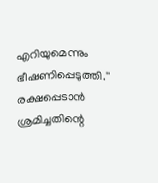എറിയുമെന്നും ഭീഷണിപ്പെടുത്തി.'' രക്ഷപ്പെടാൻ ശ്രമിച്ചതിന്റെ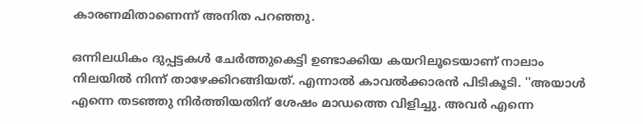കാരണമിതാണെന്ന് അനിത പറഞ്ഞു.

ഒന്നിലധികം ദുപ്പട്ടകൾ ചേർത്തുകെട്ടി ഉണ്ടാക്കിയ കയറിലൂടെയാണ് നാലാം നിലയിൽ നിന്ന് താഴേക്കിറങ്ങിയത്. എന്നാൽ കാവൽക്കാരൻ പിടികൂടി. ''അയാൾ എന്നെ തടഞ്ഞു നിർത്തിയതിന് ശേഷം മാഡത്തെ വിളിച്ചു. അവർ എന്നെ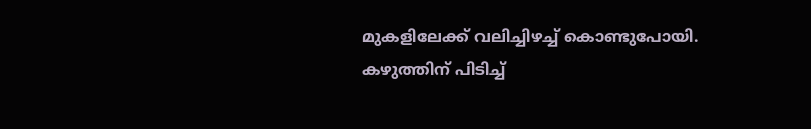മുകളിലേക്ക് വലിച്ചിഴച്ച് കൊണ്ടുപോയി. കഴുത്തിന് പിടിച്ച്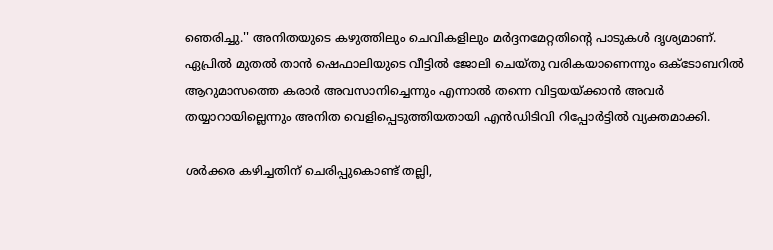ഞെരിച്ചു.'' അനിതയുടെ കഴുത്തിലും ചെവികളിലും മർദ്ദനമേറ്റതിന്റെ പാടുകൾ ദൃശ്യമാണ്.  ഏപ്രിൽ മുതൽ താൻ ഷെഫാലിയുടെ വീട്ടിൽ ജോലി ചെയ്തു വരികയാണെന്നും ഒക്ടോബറിൽ ആറുമാസത്തെ കരാർ അവസാനിച്ചെന്നും എന്നാൽ തന്നെ വിട്ടയയ്ക്കാൻ അവർ തയ്യാറായില്ലെന്നും അനിത വെളിപ്പെടുത്തിയതായി എൻഡിടിവി റിപ്പോർട്ടിൽ വ്യക്തമാക്കി.

ശർക്കര കഴിച്ചതിന് ചെരിപ്പുകൊണ്ട് തല്ലി,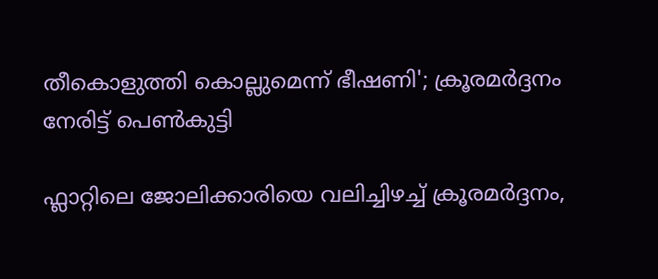തീകൊളുത്തി കൊല്ലുമെന്ന് ഭീഷണി'; ക്രൂരമര്‍ദ്ദനം നേരിട്ട് പെണ്‍കുട്ടി

ഫ്ലാറ്റിലെ ജോലിക്കാരിയെ വലിച്ചിഴച്ച് ക്രൂരമർദ്ദനം,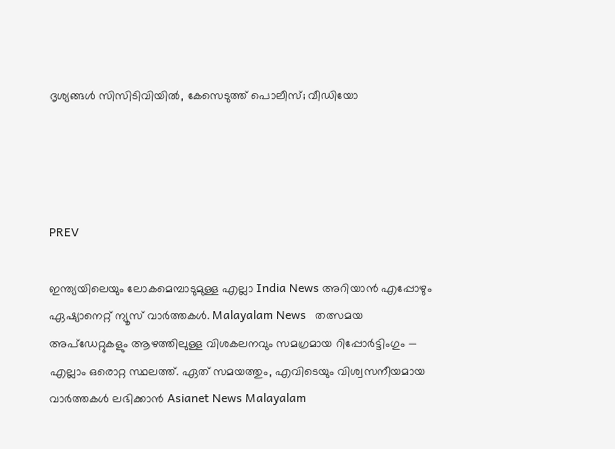ദൃശ്യങ്ങൾ സിസിടിവിയിൽ, കേസെടുത്ത് പൊലീസ്; വീഡിയോ




PREV

ഇന്ത്യയിലെയും ലോകമെമ്പാടുമുള്ള എല്ലാ India News അറിയാൻ എപ്പോഴും ഏഷ്യാനെറ്റ് ന്യൂസ് വാർത്തകൾ. Malayalam News   തത്സമയ അപ്‌ഡേറ്റുകളും ആഴത്തിലുള്ള വിശകലനവും സമഗ്രമായ റിപ്പോർട്ടിംഗും — എല്ലാം ഒരൊറ്റ സ്ഥലത്ത്. ഏത് സമയത്തും, എവിടെയും വിശ്വസനീയമായ വാർത്തകൾ ലഭിക്കാൻ Asianet News Malayalam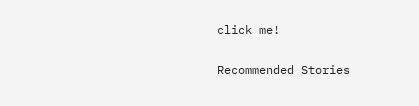click me!

Recommended Stories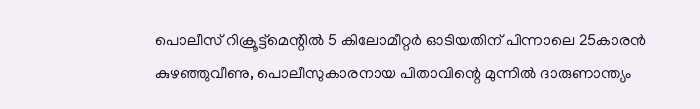പൊലീസ് റിക്രൂട്ട്‌മെന്റിൽ 5 കിലോമീറ്റര്‍ ഓടിയതിന് പിന്നാലെ 25കാരൻ കുഴഞ്ഞുവീണു, പൊലീസുകാരനായ പിതാവിന്റെ മുന്നിൽ ദാരുണാന്ത്യം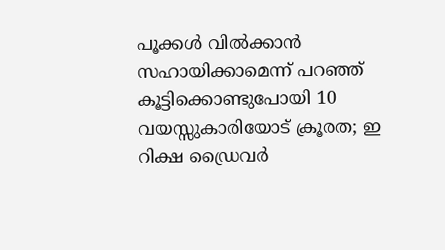പൂക്കൾ വിൽക്കാൻ സഹായിക്കാമെന്ന് പറഞ്ഞ് കൂട്ടിക്കൊണ്ടുപോയി 10 വയസ്സുകാരിയോട് ക്രൂരത; ഇ റിക്ഷ ഡ്രൈവർ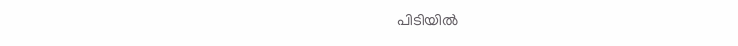പിടിയിൽ